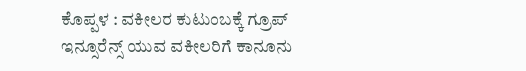ಕೊಪ್ಪಳ : ವಕೀಲರ ಕುಟುಂಬಕ್ಕೆ ಗ್ರೂಪ್ ಇನ್ಸೂರೆನ್ಸ್ ಯುವ ವಕೀಲರಿಗೆ ಕಾನೂನು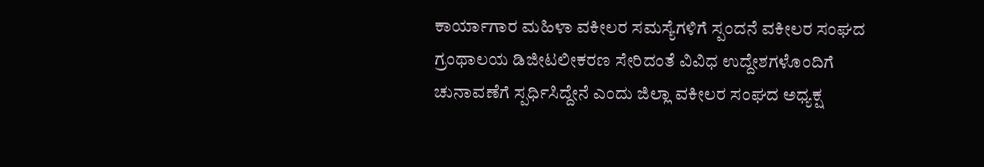ಕಾರ್ಯಾಗಾರ ಮಹಿಳಾ ವಕೀಲರ ಸಮಸ್ಯೆಗಳಿಗೆ ಸ್ಪಂದನೆ ವಕೀಲರ ಸಂಘದ ಗ್ರಂಥಾಲಯ ಡಿಜೀಟಲೀಕರಣ ಸೇರಿದಂತೆ ವಿವಿಧ ಉದ್ದೇಶಗಳೊಂದಿಗೆ ಚುನಾವಣೆಗೆ ಸ್ಪರ್ಧಿಸಿದ್ದೇನೆ ಎಂದು ಜಿಲ್ಲಾ ವಕೀಲರ ಸಂಘದ ಅಧ್ಯಕ್ಷ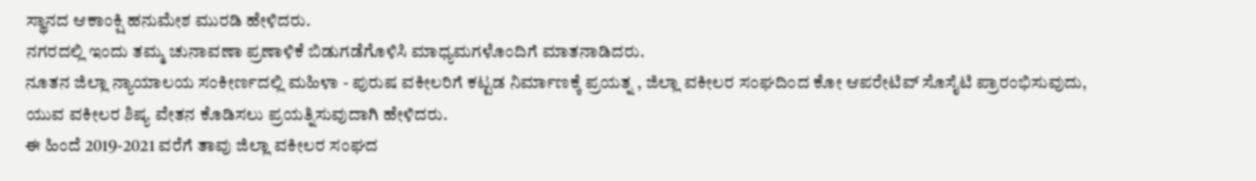ಸ್ಥಾನದ ಆಕಾಂಕ್ಷಿ ಹನುಮೇಶ ಮುರಡಿ ಹೇಳಿದರು.
ನಗರದಲ್ಲಿ ಇಂದು ತಮ್ಮ ಚುನಾವಣಾ ಪ್ರಣಾಳಿಕೆ ಬಿಡುಗಡೆಗೊಳಿಸಿ ಮಾಧ್ಯಮಗಳೊಂದಿಗೆ ಮಾತನಾಡಿದರು.
ನೂತನ ಜಿಲ್ಲಾ ನ್ಯಾಯಾಲಯ ಸಂಕೀರ್ಣದಲ್ಲಿ ಮಹಿಳಾ - ಪುರುಷ ವಕೀಲರಿಗೆ ಕಟ್ಟಡ ನಿರ್ಮಾಣಕ್ಕೆ ಪ್ರಯತ್ನ , ಜಿಲ್ಲಾ ವಕೀಲರ ಸಂಘದಿಂದ ಕೋ ಆಪರೇಟಿವ್ ಸೊಸೈಟಿ ಪ್ರಾರಂಭಿಸುವುದು, ಯುವ ವಕೀಲರ ಶಿಷ್ಯ ವೇತನ ಕೊಡಿಸಲು ಪ್ರಯತ್ನಿಸುವುದಾಗಿ ಹೇಳಿದರು.
ಈ ಹಿಂದೆ 2019-2021 ವರೆಗೆ ತಾವು ಜಿಲ್ಲಾ ವಕೀಲರ ಸಂಘದ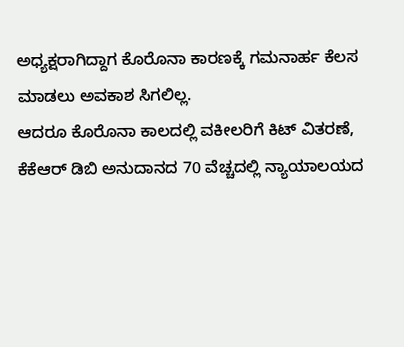ಅಧ್ಯಕ್ಷರಾಗಿದ್ದಾಗ ಕೊರೊನಾ ಕಾರಣಕ್ಕೆ ಗಮನಾರ್ಹ ಕೆಲಸ ಮಾಡಲು ಅವಕಾಶ ಸಿಗಲಿಲ್ಲ.
ಆದರೂ ಕೊರೊನಾ ಕಾಲದಲ್ಲಿ ವಕೀಲರಿಗೆ ಕಿಟ್ ವಿತರಣೆ, ಕೆಕೆಆರ್ ಡಿಬಿ ಅನುದಾನದ 70 ವೆಚ್ಚದಲ್ಲಿ ನ್ಯಾಯಾಲಯದ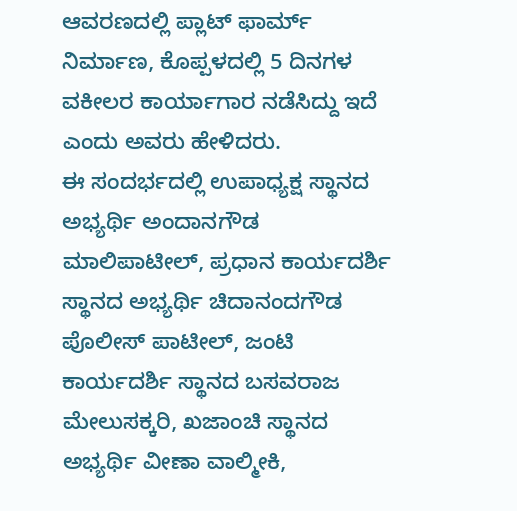ಆವರಣದಲ್ಲಿ ಪ್ಲಾಟ್ ಫಾರ್ಮ್ ನಿರ್ಮಾಣ, ಕೊಪ್ಪಳದಲ್ಲಿ 5 ದಿನಗಳ ವಕೀಲರ ಕಾರ್ಯಾಗಾರ ನಡೆಸಿದ್ದು ಇದೆ ಎಂದು ಅವರು ಹೇಳಿದರು.
ಈ ಸಂದರ್ಭದಲ್ಲಿ ಉಪಾಧ್ಯಕ್ಷ ಸ್ಥಾನದ ಅಭ್ಯರ್ಥಿ ಅಂದಾನಗೌಡ ಮಾಲಿಪಾಟೀಲ್, ಪ್ರಧಾನ ಕಾರ್ಯದರ್ಶಿ ಸ್ಥಾನದ ಅಭ್ಯರ್ಥಿ ಚಿದಾನಂದಗೌಡ ಪೊಲೀಸ್ ಪಾಟೀಲ್, ಜಂಟಿ ಕಾರ್ಯದರ್ಶಿ ಸ್ಥಾನದ ಬಸವರಾಜ ಮೇಲುಸಕ್ಕರಿ, ಖಜಾಂಚಿ ಸ್ಥಾನದ ಅಭ್ಯರ್ಥಿ ವೀಣಾ ವಾಲ್ಮೀಕಿ,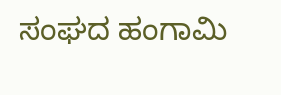ಸಂಘದ ಹಂಗಾಮಿ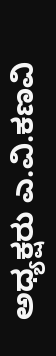ಅಧ್ಯಕ್ಷರು ಎ.ವಿ.ಕಣವಿ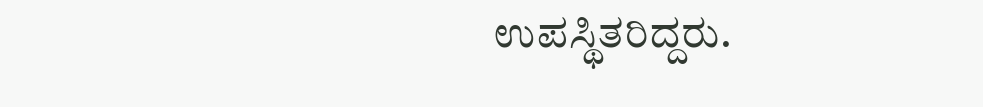ಉಪಸ್ಥಿತರಿದ್ದರು.